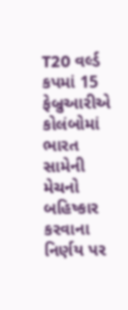T20 વર્લ્ડ કપમાં 15 ફેબ્રુઆરીએ કોલંબોમાં ભારત સામેની મેચનો બહિષ્કાર કરવાના નિર્ણય પર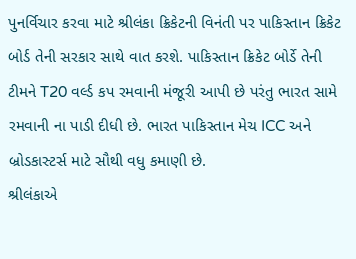પુનર્વિચાર કરવા માટે શ્રીલંકા ક્રિકેટની વિનંતી પર પાકિસ્તાન ક્રિકેટ બોર્ડ તેની સરકાર સાથે વાત કરશે. પાકિસ્તાન ક્રિકેટ બોર્ડે તેની ટીમને T20 વર્લ્ડ કપ રમવાની મંજૂરી આપી છે પરંતુ ભારત સામે રમવાની ના પાડી દીધી છે. ભારત પાકિસ્તાન મેચ ICC અને બ્રોડકાસ્ટર્સ માટે સૌથી વધુ કમાણી છે.
શ્રીલંકાએ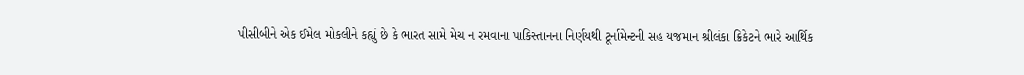પીસીબીને એક ઈમેલ મોકલીને કહ્યું છે કે ભારત સામે મેચ ન રમવાના પાકિસ્તાનના નિર્ણયથી ટૂર્નામેન્ટની સહ યજમાન શ્રીલંકા ક્રિકેટને ભારે આર્થિક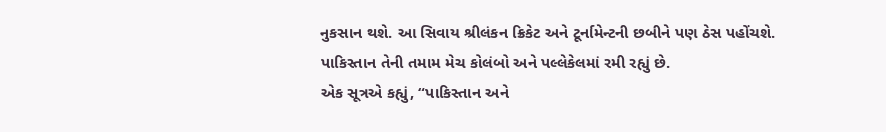નુકસાન થશે. આ સિવાય શ્રીલંકન ક્રિકેટ અને ટૂર્નામેન્ટની છબીને પણ ઠેસ પહોંચશે. પાકિસ્તાન તેની તમામ મેચ કોલંબો અને પલ્લેકેલમાં રમી રહ્યું છે.
એક સૂત્રએ કહ્યું, “પાકિસ્તાન અને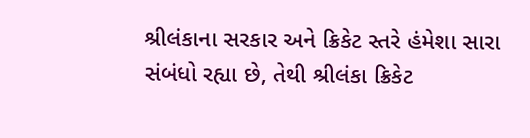શ્રીલંકાના સરકાર અને ક્રિકેટ સ્તરે હંમેશા સારા સંબંધો રહ્યા છે, તેથી શ્રીલંકા ક્રિકેટ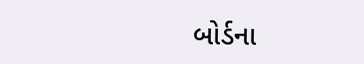બોર્ડના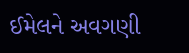ઈમેલને અવગણી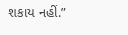શકાય નહીં.”